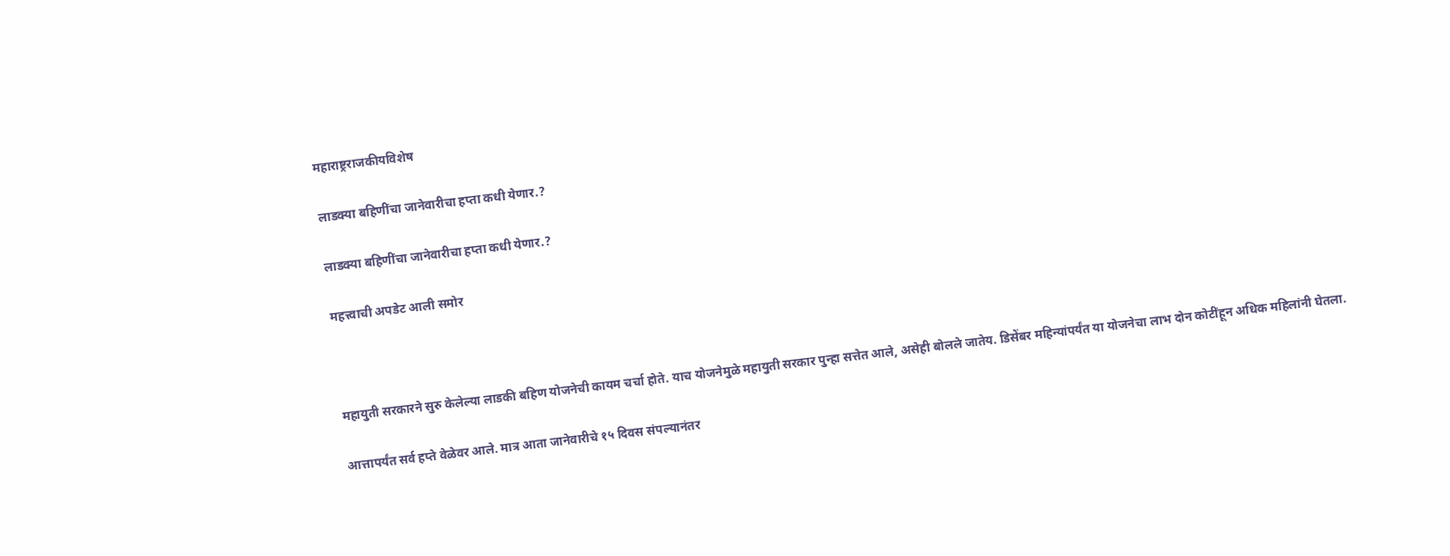महाराष्ट्रराजकीयविशेष

लाडक्या बहि‍णींचा जानेवारीचा हप्ता कधी येणार.?

लाडक्या बहि‍णींचा जानेवारीचा हप्ता कधी येणार.?

महत्त्वाची अपडेट आली समोर



महायुती सरकारने सुरु केलेल्या लाडकी बहिण योजनेची कायम चर्चा होते. याच योजनेमुळे महायुती सरकार पुन्हा सत्तेत आले, असेही बोलले जातेय. डिसेंबर महिन्यांपर्यंत या योजनेचा लाभ दोन कोटींहून अधिक महिलांनी घेतला.

आत्तापर्यंत सर्व हप्ते वेळेवर आले. मात्र आता जानेवारीचे १५ दिवस संपल्यानंतर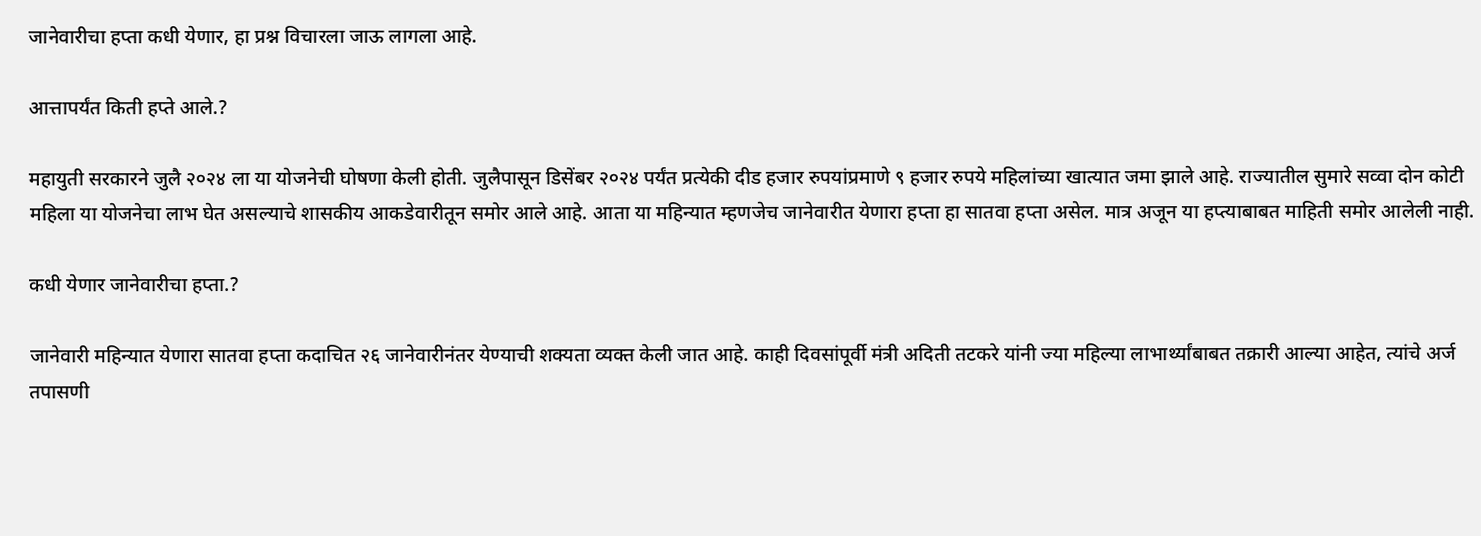जानेवारीचा हप्ता कधी येणार, हा प्रश्न विचारला जाऊ लागला आहे.

आत्तापर्यंत किती हप्ते आले.?

महायुती सरकारने जुलै २०२४ ला या योजनेची घोषणा केली होती. जुलैपासून डिसेंबर २०२४ पर्यंत प्रत्येकी दीड हजार रुपयांप्रमाणे ९ हजार रुपये महिलांच्या खात्यात जमा झाले आहे. राज्यातील सुमारे सव्वा दोन कोटी महिला या योजनेचा लाभ घेत असल्याचे शासकीय आकडेवारीतून समोर आले आहे. आता या महिन्यात म्हणजेच जानेवारीत येणारा हप्ता हा सातवा हप्ता असेल. मात्र अजून या हप्त्याबाबत माहिती समोर आलेली नाही.

कधी येणार जानेवारीचा हप्ता.?

जानेवारी महिन्यात येणारा सातवा हप्ता कदाचित २६ जानेवारीनंतर येण्याची शक्यता व्यक्त केली जात आहे. काही दिवसांपूर्वी मंत्री अदिती तटकरे यांनी ज्या महिल्या लाभार्थ्यांबाबत तक्रारी आल्या आहेत, त्यांचे अर्ज तपासणी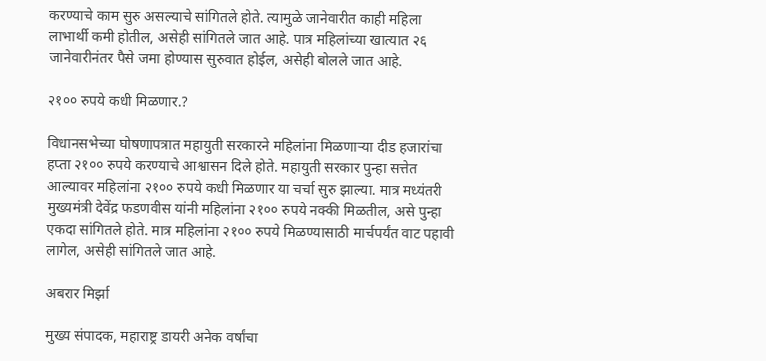करण्याचे काम सुरु असल्याचे सांगितले होते. त्यामुळे जानेवारीत काही महिला लाभार्थी कमी होतील, असेही सांगितले जात आहे. पात्र महिलांच्या खात्यात २६ जानेवारीनंतर पैसे जमा होण्यास सुरुवात होईल, असेही बोलले जात आहे.

२१०० रुपये कधी मिळणार.?

विधानसभेच्या घोषणापत्रात महायुती सरकारने महिलांना मिळणाऱ्या दीड हजारांचा हप्ता २१०० रुपये करण्याचे आश्वासन दिले होते. महायुती सरकार पुन्हा सत्तेत आल्यावर महिलांना २१०० रुपये कधी मिळणार या चर्चा सुरु झाल्या. मात्र मध्यंतरी मुख्यमंत्री देवेंद्र फडणवीस यांनी महिलांना २१०० रुपये नक्की मिळतील, असे पुन्हा एकदा सांगितले होते. मात्र महिलांना २१०० रुपये मिळण्यासाठी मार्चपर्यंत वाट पहावी लागेल, असेही सांगितले जात आहे.

अबरार मिर्झा

मुख्य संपादक, महाराष्ट्र डायरी अनेक वर्षांचा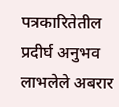पत्रकारितेतील प्रदीर्घ अनुभव लाभलेले अबरार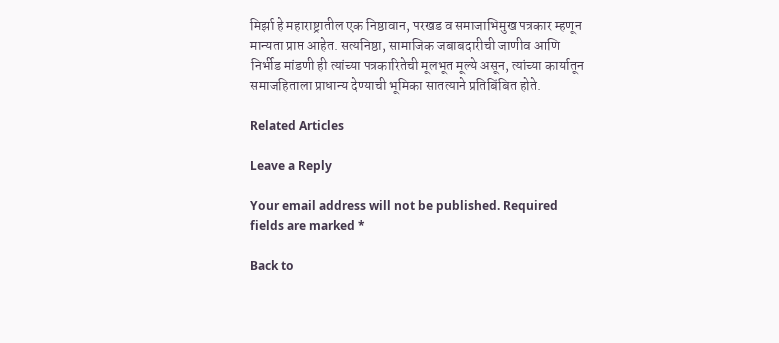मिर्झा हे महाराष्ट्रातील एक निष्ठावान, परखड व समाजाभिमुख पत्रकार म्हणून मान्यता प्राप्त आहेत. सत्यनिष्ठा, सामाजिक जबाबदारीची जाणीव आणि निर्भीड मांडणी ही त्यांच्या पत्रकारितेची मूलभूत मूल्ये असून, त्यांच्या कार्यातून समाजहिताला प्राधान्य देण्याची भूमिका सातत्याने प्रतिबिंबित होते.

Related Articles

Leave a Reply

Your email address will not be published. Required fields are marked *

Back to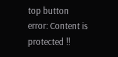top button
error: Content is protected !!